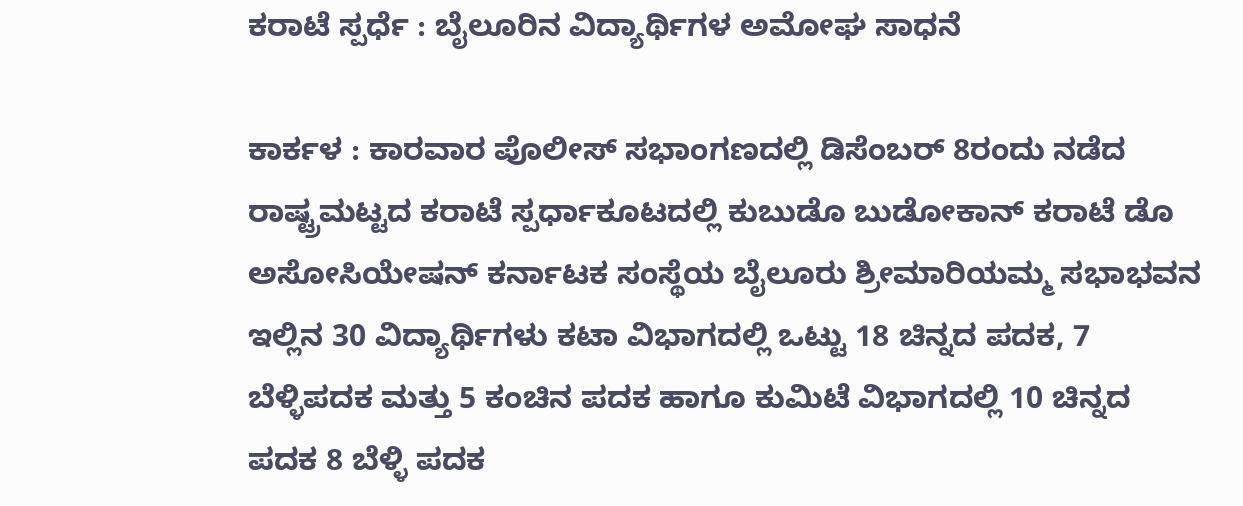ಕರಾಟೆ ಸ್ಪರ್ಧೆ : ಬೈಲೂರಿನ ವಿದ್ಯಾರ್ಥಿಗಳ ಅಮೋಘ ಸಾಧನೆ

ಕಾರ್ಕಳ : ಕಾರವಾರ ಪೊಲೀಸ್ ಸಭಾಂಗಣದಲ್ಲಿ ಡಿಸೆಂಬರ್ 8ರಂದು ನಡೆದ ರಾಷ್ಟ್ರಮಟ್ಟದ ಕರಾಟೆ ಸ್ಪರ್ಧಾಕೂಟದಲ್ಲಿ ಕುಬುಡೊ ಬುಡೋಕಾನ್‌ ಕರಾಟೆ ಡೊ ಅಸೋಸಿಯೇಷನ್ ಕರ್ನಾಟಕ ಸಂಸ್ಥೆಯ ಬೈಲೂರು ಶ್ರೀಮಾರಿಯಮ್ಮ ಸಭಾಭವನ ಇಲ್ಲಿನ 30 ವಿದ್ಯಾರ್ಥಿಗಳು ಕಟಾ ವಿಭಾಗದಲ್ಲಿ ಒಟ್ಟು 18 ಚಿನ್ನದ ಪದಕ, 7 ಬೆಳ್ಳಿಪದಕ ಮತ್ತು 5 ಕಂಚಿನ ಪದಕ ಹಾಗೂ ಕುಮಿಟೆ ವಿಭಾಗದಲ್ಲಿ 10 ಚಿನ್ನದ ಪದಕ 8 ಬೆಳ್ಳಿ ಪದಕ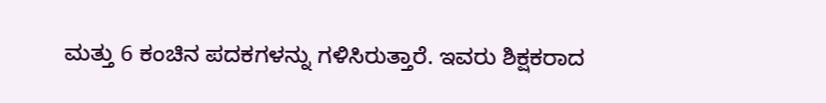ಮತ್ತು 6 ಕಂಚಿನ ಪದಕಗಳನ್ನು ಗಳಿಸಿರುತ್ತಾರೆ. ಇವರು ಶಿಕ್ಷಕರಾದ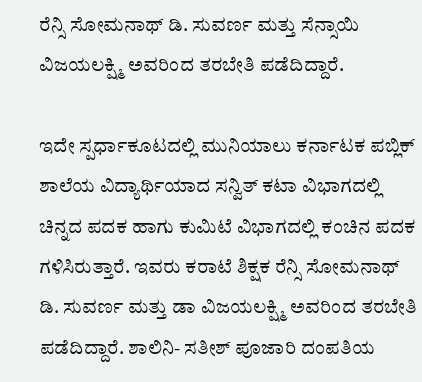ರೆನ್ಸಿ ಸೋಮನಾಥ್ ಡಿ. ಸುವರ್ಣ ಮತ್ತು ಸೆನ್ಸಾಯಿ ವಿಜಯಲಕ್ಷ್ಮಿ ಅವರಿಂದ ತರಬೇತಿ ಪಡೆದಿದ್ದಾರೆ.

ಇದೇ ಸ್ಪರ್ಧಾಕೂಟದಲ್ಲಿ ಮುನಿಯಾಲು ಕರ್ನಾಟಕ ಪಬ್ಲಿಕ್ ಶಾಲೆಯ ವಿದ್ಯಾರ್ಥಿಯಾದ ಸನ್ವಿತ್ ಕಟಾ ವಿಭಾಗದಲ್ಲಿ ಚಿನ್ನದ ಪದಕ ಹಾಗು ಕುಮಿಟೆ ವಿಭಾಗದಲ್ಲಿ ಕಂಚಿನ ಪದಕ ಗಳಿಸಿರುತ್ತಾರೆ. ಇವರು ಕರಾಟೆ ಶಿಕ್ಷಕ ರೆನ್ಸಿ ಸೋಮನಾಥ್ ಡಿ. ಸುವರ್ಣ ಮತ್ತು ಡಾ ವಿಜಯಲಕ್ಷ್ಮಿ ಅವರಿಂದ ತರಬೇತಿ ಪಡೆದಿದ್ದಾರೆ. ಶಾಲಿನಿ- ಸತೀಶ್ ಪೂಜಾರಿ ದಂಪತಿಯ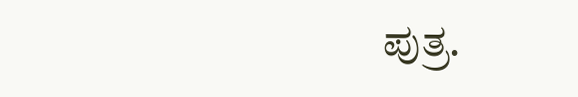ಪುತ್ರ.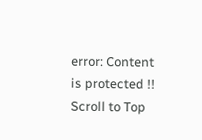error: Content is protected !!
Scroll to Top